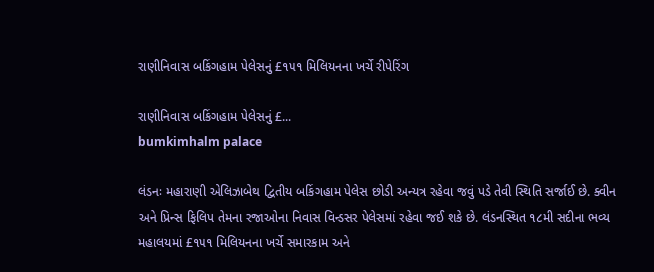રાણીનિવાસ બકિંગહામ પેલેસનું £૧૫૧ મિલિયનના ખર્ચે રીપેરિંગ

રાણીનિવાસ બકિંગહામ પેલેસનું £...
bumkimhalm palace

લંડનઃ મહારાણી એલિઝાબેથ દ્વિતીય બકિંગહામ પેલેસ છોડી અન્યત્ર રહેવા જવું પડે તેવી સ્થિતિ સર્જાઈ છે. ક્વીન અને પ્રિન્સ ફિલિપ તેમના રજાઓના નિવાસ વિન્ડસર પેલેસમાં રહેવા જઈ શકે છે. લંડનસ્થિત ૧૮મી સદીના ભવ્ય મહાલયમાં £૧૫૧ મિલિયનના ખર્ચે સમારકામ અને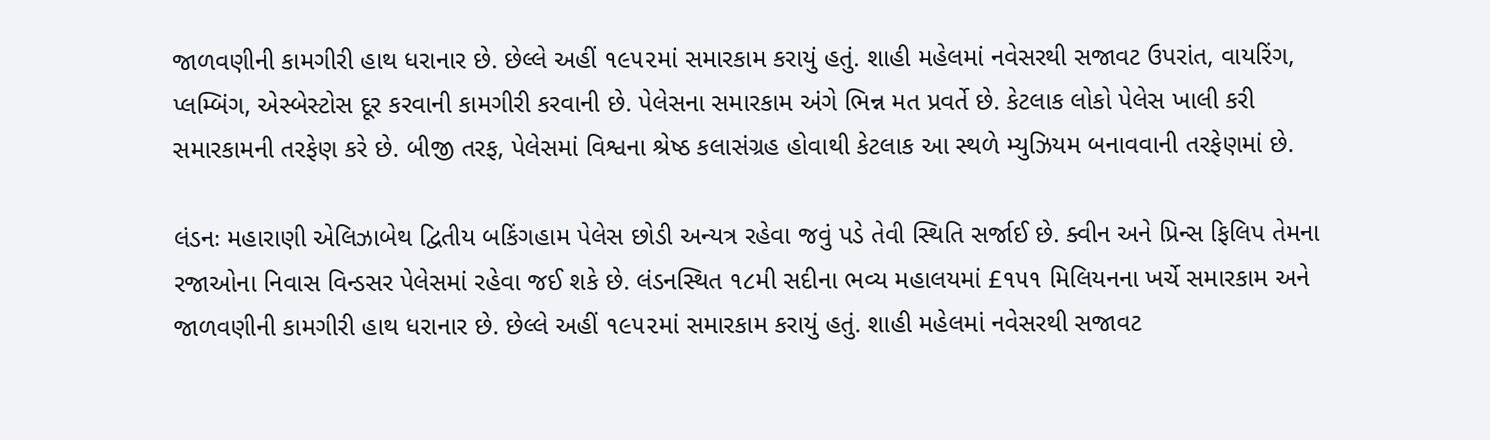જાળવણીની કામગીરી હાથ ધરાનાર છે. છેલ્લે અહીં ૧૯૫૨માં સમારકામ કરાયું હતું. શાહી મહેલમાં નવેસરથી સજાવટ ઉપરાંત, વાયરિંગ, પ્લમ્બિંગ, એસ્બેસ્ટોસ દૂર કરવાની કામગીરી કરવાની છે. પેલેસના સમારકામ અંગે ભિન્ન મત પ્રવર્તે છે. કેટલાક લોકો પેલેસ ખાલી કરી સમારકામની તરફેણ કરે છે. બીજી તરફ, પેલેસમાં વિશ્વના શ્રેષ્ઠ કલાસંગ્રહ હોવાથી કેટલાક આ સ્થળે મ્યુઝિયમ બનાવવાની તરફેણમાં છે.

લંડનઃ મહારાણી એલિઝાબેથ દ્વિતીય બકિંગહામ પેલેસ છોડી અન્યત્ર રહેવા જવું પડે તેવી સ્થિતિ સર્જાઈ છે. ક્વીન અને પ્રિન્સ ફિલિપ તેમના રજાઓના નિવાસ વિન્ડસર પેલેસમાં રહેવા જઈ શકે છે. લંડનસ્થિત ૧૮મી સદીના ભવ્ય મહાલયમાં £૧૫૧ મિલિયનના ખર્ચે સમારકામ અને જાળવણીની કામગીરી હાથ ધરાનાર છે. છેલ્લે અહીં ૧૯૫૨માં સમારકામ કરાયું હતું. શાહી મહેલમાં નવેસરથી સજાવટ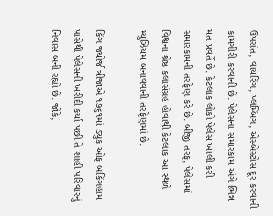ઉપરાંત, વાયરિંગ, પ્લમ્બિંગ, એસ્બેસ્ટોસ દૂર કરવાની કામગીરી કરવાની છે. પેલેસના સમારકામ અંગે ભિન્ન મત પ્રવર્તે છે. કેટલાક લોકો પેલેસ ખાલી કરી સમારકામની તરફેણ કરે છે. બીજી તરફ, પેલેસમાં વિશ્વના શ્રેષ્ઠ કલાસંગ્રહ હોવાથી કેટલાક આ સ્થળે મ્યુઝિયમ બનાવવાની તરફેણમાં છે.

કિંગ જ્યોર્જ ત્રીજાએ ૧૭૬૧માં ડ્યુક ઓફ બકિંગહામ પાસેથી પેલેસની ખરીદી કર્યા પછી તે શાહી પરિવારનું નિવાસ બની રહ્યો છે. જોકે,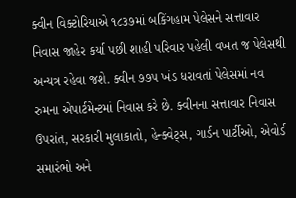ક્વીન વિક્ટોરિયાએ ૧૮૩૭માં બકિંગહામ પેલેસને સત્તાવાર નિવાસ જાહેર કર્યા પછી શાહી પરિવાર પહેલી વખત જ પેલેસથી અન્યત્ર રહેવા જશે. ક્વીન ૭૭૫ ખંડ ધરાવતાં પેલેસમાં નવ રુમના એપાર્ટમેન્ટમાં નિવાસ કરે છે. ક્વીનના સત્તાવાર નિવાસ ઉપરાંત, સરકારી મુલાકાતો, હેન્ક્વેટ્સ, ગાર્ડન પાર્ટીઓ, એવોર્ડ સમારંભો અને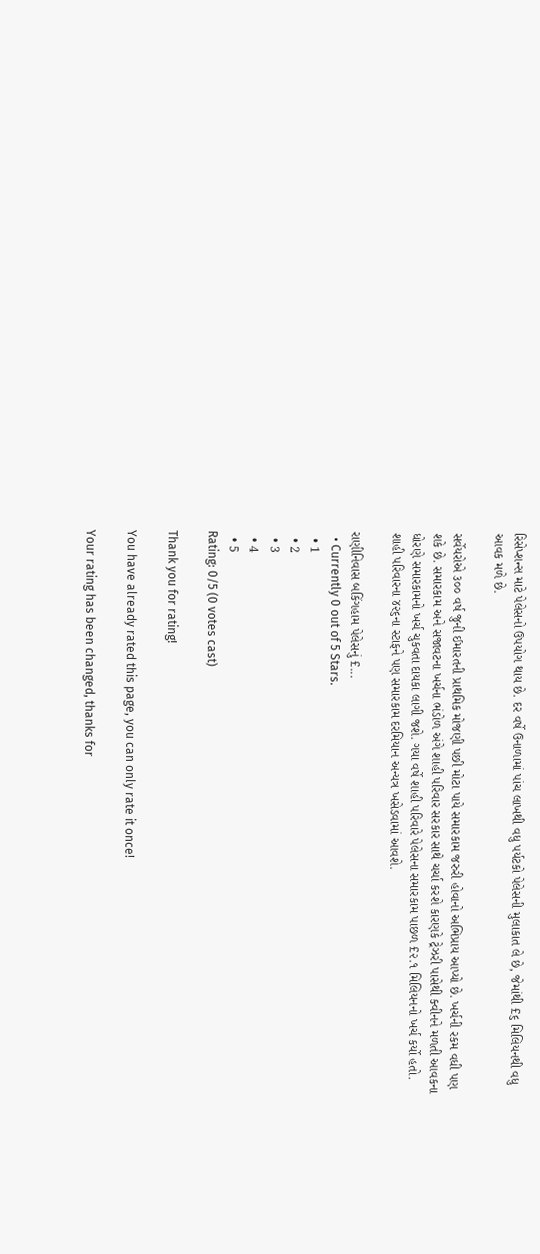રિસેપ્શન્સ માટે પેલેસનો ઉપયોગ થાય છે. દર વર્ષે ઉનાળામાં પાંચ લાખથી વધુ પર્યટકો પેલેસની મુલાકાત લે છે, જેમાંથી £૬ મિલિયનથી વધુ આવક મળે છે.

સર્વેયરોએ ૩૦૦ વર્ષ જુની ઈમારતની પ્રાથમિક મોજણી પછી મોટા પાયે સમારકામ જરુરી હોવાનો અભિપ્રાય આપ્યો છે. ખર્ચની રકમ વધી પણ શકે છે. સમારકામ અને સજાવટના ખર્ચના ભંડોળ અંગે શાહી પરિવાર સરકાર સાથે ચર્ચા કરશે કારણકે ટ્રેઝરી પાસેથી ક્વીનને મળતી આવકના ધોરણે સમારકામનો ખર્ચ ચુકવતા દાયકા લાગી જશે. ગયા વર્ષે શાહી પરિવારે પેલેસના સમારકામ પાછળ £૨.૧ મિલિયનનો ખર્ચ કર્યો હતો. શાહી પરિવારના ૪૨૬ના સ્ટાફને પણ સમારકામ દરમિયાન અન્યત્ર ખસેડવામાં આવશે.

રાણીનિવાસ બકિંગહામ પેલેસનું £...
  • Currently 0 out of 5 Stars.
  • 1
  • 2
  • 3
  • 4
  • 5
Rating: 0/5 (0 votes cast)

Thank you for rating!

You have already rated this page, you can only rate it once!

Your rating has been changed, thanks for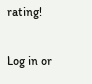rating!

Log in or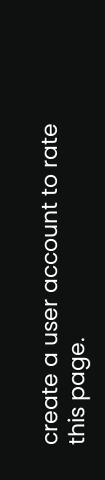create a user account to rate this page.